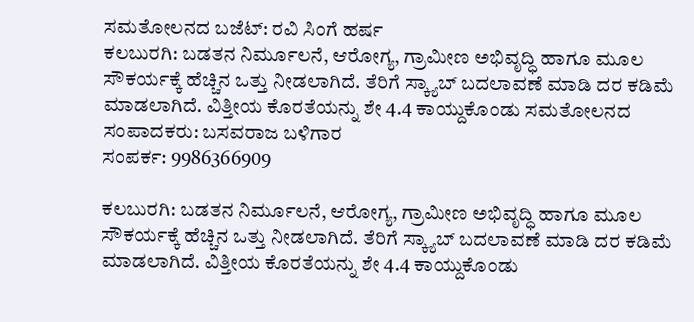ಸಮತೋಲನದ ಬಜೆಟ್: ರವಿ ಸಿಂಗೆ ಹರ್ಷ
ಕಲಬುರಗಿ: ಬಡತನ ನಿರ್ಮೂಲನೆ, ಆರೋಗ್ಯ, ಗ್ರಾಮೀಣ ಅಭಿವೃದ್ಧಿ ಹಾಗೂ ಮೂಲ ಸೌಕರ್ಯಕ್ಕೆ ಹೆಚ್ಚಿನ ಒತ್ತು ನೀಡಲಾಗಿದೆ. ತೆರಿಗೆ ಸ್ಕ್ಯಾಬ್ ಬದಲಾವಣೆ ಮಾಡಿ ದರ ಕಡಿಮೆ ಮಾಡಲಾಗಿದೆ. ವಿತ್ತೀಯ ಕೊರತೆಯನ್ನು ಶೇ 4.4 ಕಾಯ್ದುಕೊಂಡು ಸಮತೋಲನದ
ಸಂಪಾದಕರು: ಬಸವರಾಜ ಬಳಿಗಾರ
ಸಂಪರ್ಕ: 9986366909

ಕಲಬುರಗಿ: ಬಡತನ ನಿರ್ಮೂಲನೆ, ಆರೋಗ್ಯ, ಗ್ರಾಮೀಣ ಅಭಿವೃದ್ಧಿ ಹಾಗೂ ಮೂಲ ಸೌಕರ್ಯಕ್ಕೆ ಹೆಚ್ಚಿನ ಒತ್ತು ನೀಡಲಾಗಿದೆ. ತೆರಿಗೆ ಸ್ಕ್ಯಾಬ್ ಬದಲಾವಣೆ ಮಾಡಿ ದರ ಕಡಿಮೆ ಮಾಡಲಾಗಿದೆ. ವಿತ್ತೀಯ ಕೊರತೆಯನ್ನು ಶೇ 4.4 ಕಾಯ್ದುಕೊಂಡು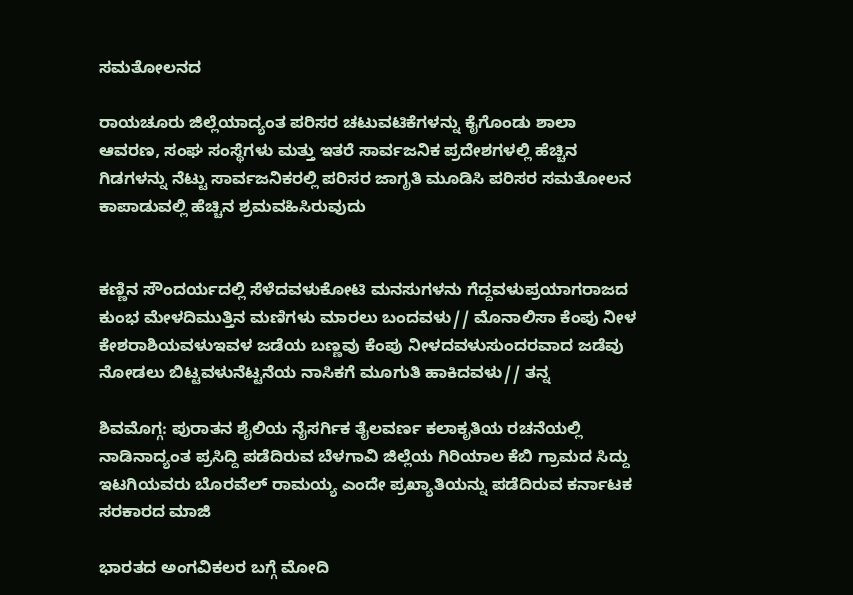ಸಮತೋಲನದ

ರಾಯಚೂರು ಜಿಲ್ಲೆಯಾದ್ಯಂತ ಪರಿಸರ ಚಟುವಟಿಕೆಗಳನ್ನು ಕೈಗೊಂಡು ಶಾಲಾ ಆವರಣ, ಸಂಘ ಸಂಸ್ಥೆಗಳು ಮತ್ತು ಇತರೆ ಸಾರ್ವಜನಿಕ ಪ್ರದೇಶಗಳಲ್ಲಿ ಹೆಚ್ಚಿನ ಗಿಡಗಳನ್ನು ನೆಟ್ಟು ಸಾರ್ವಜನಿಕರಲ್ಲಿ ಪರಿಸರ ಜಾಗೃತಿ ಮೂಡಿಸಿ ಪರಿಸರ ಸಮತೋಲನ ಕಾಪಾಡುವಲ್ಲಿ ಹೆಚ್ಚಿನ ಶ್ರಮವಹಿಸಿರುವುದು


ಕಣ್ಣಿನ ಸೌಂದರ್ಯದಲ್ಲಿ ಸೆಳೆದವಳುಕೋಟಿ ಮನಸುಗಳನು ಗೆದ್ದವಳುಪ್ರಯಾಗರಾಜದ ಕುಂಭ ಮೇಳದಿಮುತ್ತಿನ ಮಣಿಗಳು ಮಾರಲು ಬಂದವಳು// ಮೊನಾಲಿಸಾ ಕೆಂಪು ನೀಳ ಕೇಶರಾಶಿಯವಳುಇವಳ ಜಡೆಯ ಬಣ್ಣವು ಕೆಂಪು ನೀಳದವಳುಸುಂದರವಾದ ಜಡೆವು ನೋಡಲು ಬಿಟ್ಟವಳುನೆಟ್ಟನೆಯ ನಾಸಿಕಗೆ ಮೂಗುತಿ ಹಾಕಿದವಳು// ತನ್ನ

ಶಿವಮೊಗ್ಗ: ಪುರಾತನ ಶೈಲಿಯ ನೈಸರ್ಗಿಕ ತೈಲವರ್ಣ ಕಲಾಕೃತಿಯ ರಚನೆಯಲ್ಲಿ ನಾಡಿನಾದ್ಯಂತ ಪ್ರಸಿದ್ದಿ ಪಡೆದಿರುವ ಬೆಳಗಾವಿ ಜಿಲ್ಲೆಯ ಗಿರಿಯಾಲ ಕೆಬಿ ಗ್ರಾಮದ ಸಿದ್ದು ಇಟಗಿಯವರು ಬೊರವೆಲ್ ರಾಮಯ್ಯ ಎಂದೇ ಪ್ರಖ್ಯಾತಿಯನ್ನು ಪಡೆದಿರುವ ಕರ್ನಾಟಕ ಸರಕಾರದ ಮಾಜಿ

ಭಾರತದ ಅಂಗವಿಕಲರ ಬಗ್ಗೆ ಮೋದಿ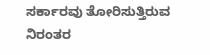ಸರ್ಕಾರವು ತೋರಿಸುತ್ತಿರುವ ನಿರಂತರ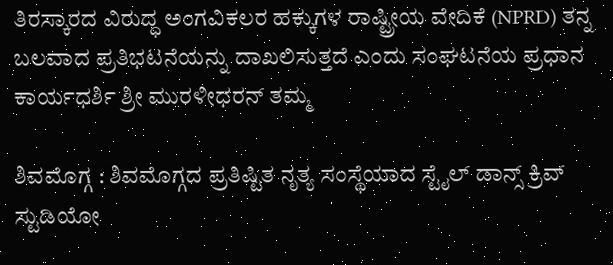ತಿರಸ್ಕಾರದ ವಿರುದ್ಧ ಅಂಗವಿಕಲರ ಹಕ್ಕುಗಳ ರಾಷ್ಟ್ರೀಯ ವೇದಿಕೆ (NPRD) ತನ್ನ ಬಲವಾದ ಪ್ರತಿಭಟನೆಯನ್ನು ದಾಖಲಿಸುತ್ತದೆ ಎಂದು ಸಂಘಟನೆಯ ಪ್ರಧಾನ ಕಾರ್ಯಧರ್ಶಿ ಶ್ರೀ ಮುರಳೀಧರನ್ ತಮ್ಮ

ಶಿವಮೊಗ್ಗ : ಶಿವಮೊಗ್ಗದ ಪ್ರತಿಷ್ಟಿತ ನೃತ್ಯ ಸಂಸ್ಥೆಯಾದ ಸ್ಟೈಲ್ ಡಾನ್ಸ್ ಕ್ರಿವ್ ಸ್ಟುಡಿಯೋ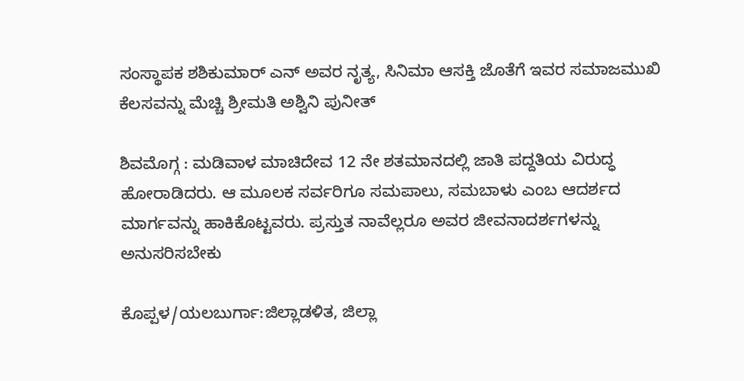ಸಂಸ್ಥಾಪಕ ಶಶಿಕುಮಾರ್ ಎನ್ ಅವರ ನೃತ್ಯ, ಸಿನಿಮಾ ಆಸಕ್ತಿ ಜೊತೆಗೆ ಇವರ ಸಮಾಜಮುಖಿ ಕೆಲಸವನ್ನು ಮೆಚ್ಚಿ ಶ್ರೀಮತಿ ಅಶ್ವಿನಿ ಪುನೀತ್

ಶಿವಮೊಗ್ಗ : ಮಡಿವಾಳ ಮಾಚಿದೇವ 12 ನೇ ಶತಮಾನದಲ್ಲಿ ಜಾತಿ ಪದ್ದತಿಯ ವಿರುದ್ಧ ಹೋರಾಡಿದರು. ಆ ಮೂಲಕ ಸರ್ವರಿಗೂ ಸಮಪಾಲು, ಸಮಬಾಳು ಎಂಬ ಆದರ್ಶದ ಮಾರ್ಗವನ್ನು ಹಾಕಿಕೊಟ್ಟವರು. ಪ್ರಸ್ತುತ ನಾವೆಲ್ಲರೂ ಅವರ ಜೀವನಾದರ್ಶಗಳನ್ನು ಅನುಸರಿಸಬೇಕು

ಕೊಪ್ಪಳ/ಯಲಬುರ್ಗಾ:ಜಿಲ್ಲಾಡಳಿತ, ಜಿಲ್ಲಾ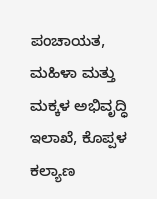ಪಂಚಾಯತ, ಮಹಿಳಾ ಮತ್ತು ಮಕ್ಕಳ ಅಭಿವೃದ್ಧಿ ಇಲಾಖೆ, ಕೊಪ್ಪಳ ಕಲ್ಯಾಣ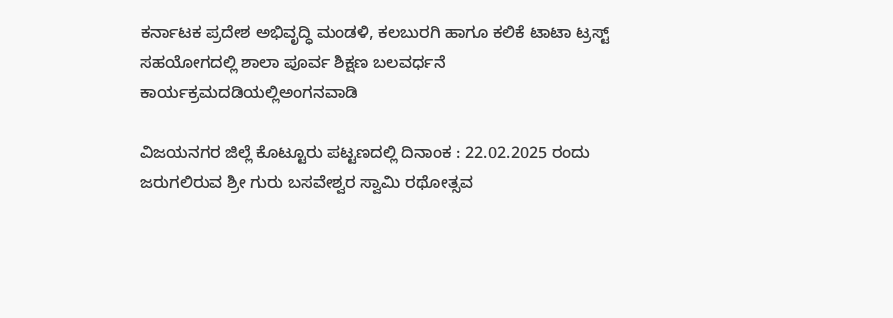ಕರ್ನಾಟಕ ಪ್ರದೇಶ ಅಭಿವೃದ್ಧಿ ಮಂಡಳಿ, ಕಲಬುರಗಿ ಹಾಗೂ ಕಲಿಕೆ ಟಾಟಾ ಟ್ರಸ್ಟ್ ಸಹಯೋಗದಲ್ಲಿ ಶಾಲಾ ಪೂರ್ವ ಶಿಕ್ಷಣ ಬಲವರ್ಧನೆ ಕಾರ್ಯಕ್ರಮದಡಿಯಲ್ಲಿಅಂಗನವಾಡಿ

ವಿಜಯನಗರ ಜಿಲ್ಲೆ ಕೊಟ್ಟೂರು ಪಟ್ಟಣದಲ್ಲಿ ದಿನಾಂಕ : 22.02.2025 ರಂದು ಜರುಗಲಿರುವ ಶ್ರೀ ಗುರು ಬಸವೇಶ್ವರ ಸ್ವಾಮಿ ರಥೋತ್ಸವ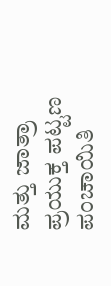ಮತ್ತು ಜಾತ್ರಾ ಪ್ರಯುಕ್ತ ಪಟ್ಟಣ ಪಂಚಾಯಿತಿ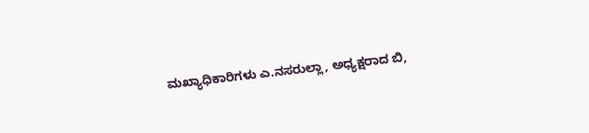ಮಖ್ಯಾಧಿಕಾರಿಗಳು ಎ.ನಸರುಲ್ಲಾ, ಅಧ್ಯಕ್ಷರಾದ ಬಿ,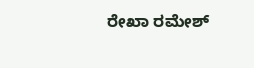ರೇಖಾ ರಮೇಶ್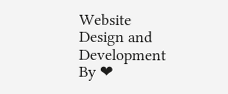Website Design and Development By ❤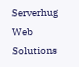Serverhug Web Solutions